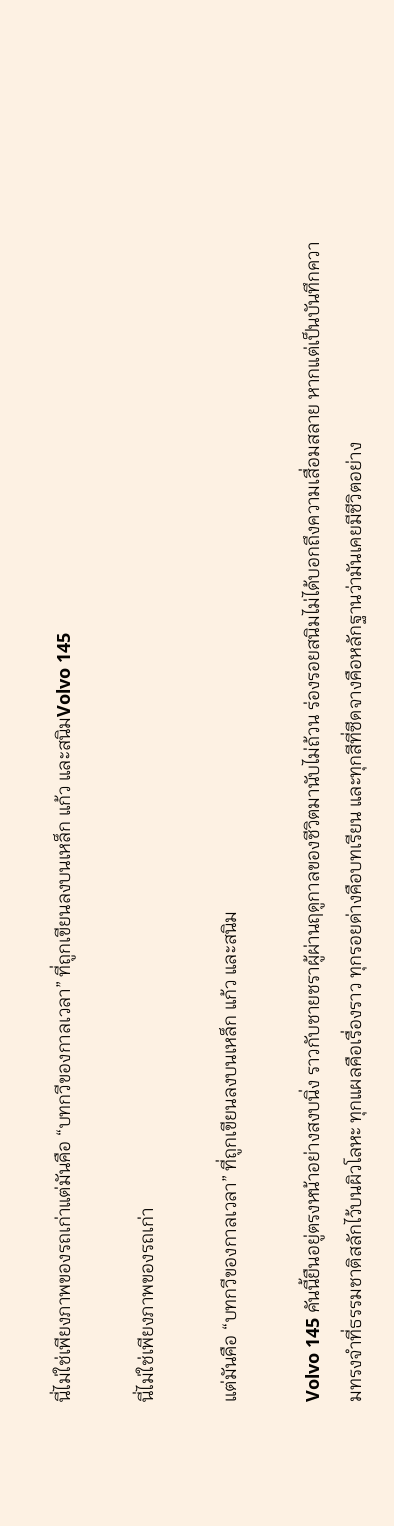นี่ไม่ใช่เพียงภาพของรถเก่าแต่มันคือ “บทกวีของกาลเวลา” ที่ถูกเขียนลงบนเหล็ก แก้ว และสนิมVolvo 145

นี่ไม่ใช่เพียงภาพของรถเก่า

แต่มันคือ “บทกวีของกาลเวลา” ที่ถูกเขียนลงบนเหล็ก แก้ว และสนิม

Volvo 145 คันนี้ยืนอยู่ตรงหน้าอย่างสงบนิ่ง ราวกับชายชราผู้ผ่านฤดูกาลของชีวิตมานับไม่ถ้วน ร่องรอยสนิมไม่ได้บอกถึงความเสื่อมสลาย หากแต่เป็นบันทึกความทรงจำที่ธรรมชาติสลักไว้บนผิวโลหะ ทุกแผลคือเรื่องราว ทุกรอยด่างคือบทเรียน และทุกสีที่ซีดจางคือหลักฐานว่ามันเคยมีชีวิตอย่าง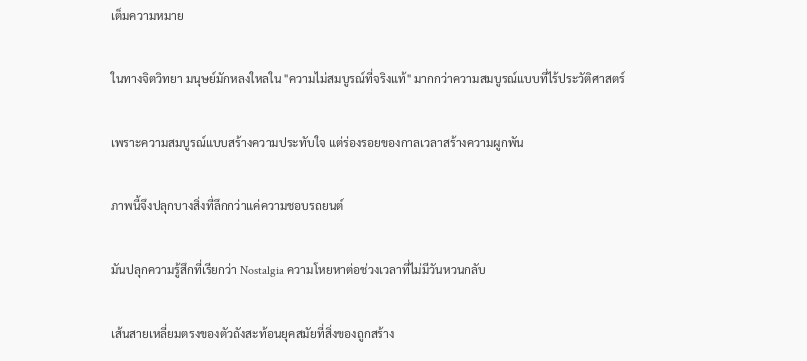เต็มความหมาย

ในทางจิตวิทยา มนุษย์มักหลงใหลใน "ความไม่สมบูรณ์ที่จริงแท้" มากกว่าความสมบูรณ์แบบที่ไร้ประวัติศาสตร์

เพราะความสมบูรณ์แบบสร้างความประทับใจ แต่ร่องรอยของกาลเวลาสร้างความผูกพัน

ภาพนี้จึงปลุกบางสิ่งที่ลึกกว่าแค่ความชอบรถยนต์

มันปลุกความรู้สึกที่เรียกว่า Nostalgia ความโหยหาต่อช่วงเวลาที่ไม่มีวันหวนกลับ

เส้นสายเหลี่ยมตรงของตัวถังสะท้อนยุคสมัยที่สิ่งของถูกสร้าง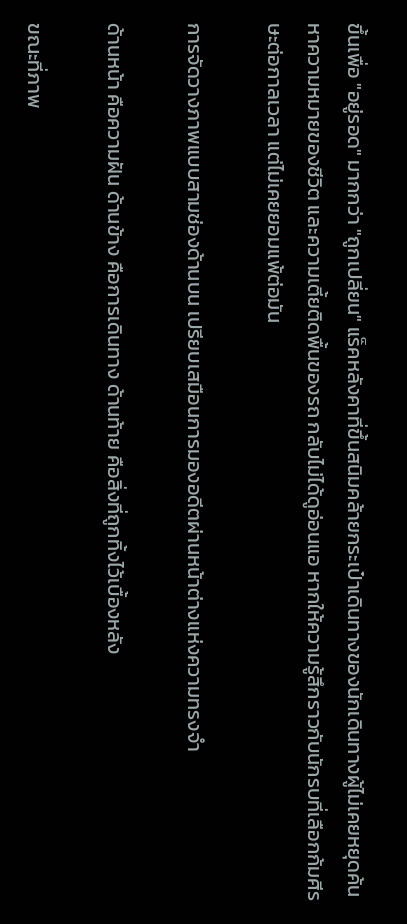ขึ้นเพื่อ "อยู่รอด" มากกว่า "ถูกเปลี่ยน" แร็คหลังคาที่ขึ้นสนิมคล้ายกระเป๋าเดินทางของนักเดินทางผู้ไม่เคยหยุดค้นหาความหมายของชีวิต และความเตี้ยติดพื้นของรถ กลับไม่ได้ดูอ่อนแอ หากให้ความรู้สึกราวกับนักรบที่เลือกก้มศีรษะต่อกาลเวลา แต่ไม่เคยยอมแพ้ต่อมัน

การจัดวางภาพแบบสามช่องด้านบน เปรียบเสมือนการมองอดีตผ่านหน้าต่างแห่งความทรงจำ

ด้านหน้า คือความฝัน ด้านข้าง คือการเดินทาง ด้านท้าย คือสิ่งที่ถูกทิ้งไว้เบื้องหลัง

ขณะที่ภาพ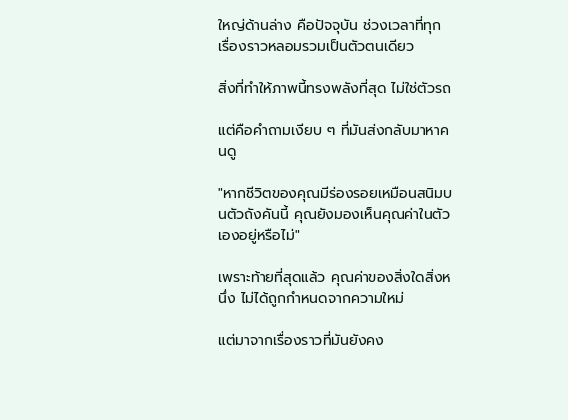ใหญ่ด้านล่าง คือปัจจุบัน ช่วงเวลาที่ทุกเรื่องราวหลอมรวมเป็นตัวตนเดียว

สิ่งที่ทำให้ภาพนี้ทรงพลังที่สุด ไม่ใช่ตัวรถ

แต่คือคำถามเงียบ ๆ ที่มันส่งกลับมาหาคนดู

"หากชีวิตของคุณมีร่องรอยเหมือนสนิมบนตัวถังคันนี้ คุณยังมองเห็นคุณค่าในตัวเองอยู่หรือไม่"

เพราะท้ายที่สุดแล้ว คุณค่าของสิ่งใดสิ่งหนึ่ง ไม่ได้ถูกกำหนดจากความใหม่

แต่มาจากเรื่องราวที่มันยังคง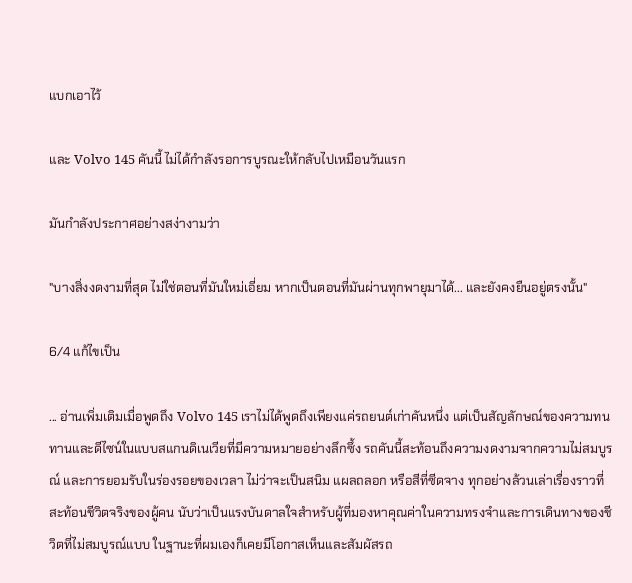แบกเอาไว้

และ Volvo 145 คันนี้ ไม่ได้กำลังรอการบูรณะให้กลับไปเหมือนวันแรก

มันกำลังประกาศอย่างสง่างามว่า

"บางสิ่งงดงามที่สุด ไม่ใช่ตอนที่มันใหม่เอี่ยม หากเป็นตอนที่มันผ่านทุกพายุมาได้... และยังคงยืนอยู่ตรงนั้น"

6/4 แก้ไขเป็น

... อ่านเพิ่มเติมเมื่อพูดถึง Volvo 145 เราไม่ได้พูดถึงเพียงแค่รถยนต์เก่าคันหนึ่ง แต่เป็นสัญลักษณ์ของความทนทานและดีไซน์ในแบบสแกนดิเนเวียที่มีความหมายอย่างลึกซึ้ง รถคันนี้สะท้อนถึงความงดงามจากความไม่สมบูรณ์ และการยอมรับในร่องรอยของเวลา ไม่ว่าจะเป็นสนิม แผลถลอก หรือสีที่ซีดจาง ทุกอย่างล้วนเล่าเรื่องราวที่สะท้อนชีวิตจริงของผู้คน นับว่าเป็นแรงบันดาลใจสำหรับผู้ที่มองหาคุณค่าในความทรงจำและการเดินทางของชีวิตที่ไม่สมบูรณ์แบบ ในฐานะที่ผมเองก็เคยมีโอกาสเห็นและสัมผัสรถ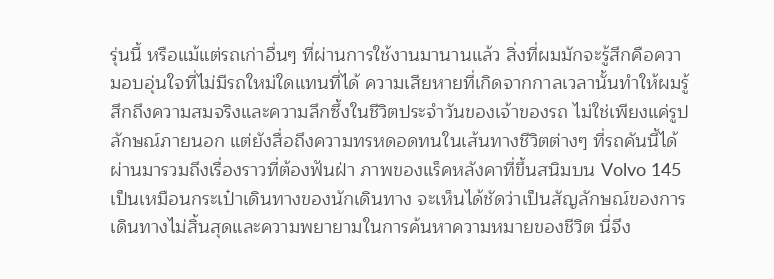รุ่นนี้ หรือแม้แต่รถเก่าอื่นๆ ที่ผ่านการใช้งานมานานแล้ว สิ่งที่ผมมักจะรู้สึกคือความอบอุ่นใจที่ไม่มีรถใหม่ใดแทนที่ได้ ความเสียหายที่เกิดจากกาลเวลานั้นทำให้ผมรู้สึกถึงความสมจริงและความลึกซึ้งในชีวิตประจำวันของเจ้าของรถ ไม่ใช่เพียงแค่รูปลักษณ์ภายนอก แต่ยังสื่อถึงความทรหดอดทนในเส้นทางชีวิตต่างๆ ที่รถคันนี้ได้ผ่านมารวมถึงเรื่องราวที่ต้องฟันฝ่า ภาพของแร็คหลังคาที่ขึ้นสนิมบน Volvo 145 เป็นเหมือนกระเป๋าเดินทางของนักเดินทาง จะเห็นได้ชัดว่าเป็นสัญลักษณ์ของการเดินทางไม่สิ้นสุดและความพยายามในการค้นหาความหมายของชีวิต นี่จึง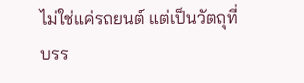ไม่ใช่แค่รถยนต์ แต่เป็นวัตถุที่บรร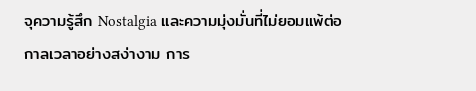จุความรู้สึก Nostalgia และความมุ่งมั่นที่ไม่ยอมแพ้ต่อกาลเวลาอย่างสง่างาม การ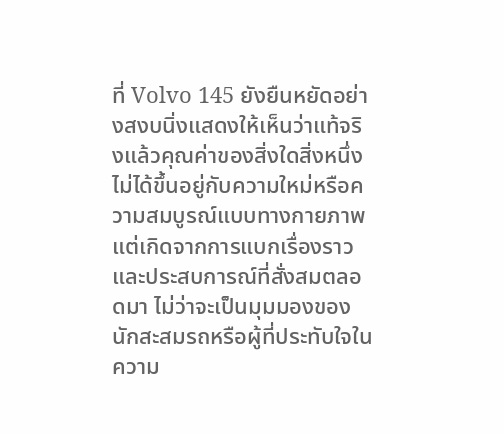ที่ Volvo 145 ยังยืนหยัดอย่างสงบนิ่งแสดงให้เห็นว่าแท้จริงแล้วคุณค่าของสิ่งใดสิ่งหนึ่งไม่ได้ขึ้นอยู่กับความใหม่หรือความสมบูรณ์แบบทางกายภาพ แต่เกิดจากการแบกเรื่องราวและประสบการณ์ที่สั่งสมตลอดมา ไม่ว่าจะเป็นมุมมองของนักสะสมรถหรือผู้ที่ประทับใจในความ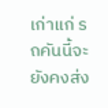เก่าแก่ รถคันนี้จะยังคงส่ง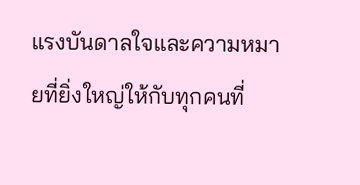แรงบันดาลใจและความหมายที่ยิ่งใหญ่ให้กับทุกคนที่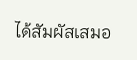ได้สัมผัสเสมอ